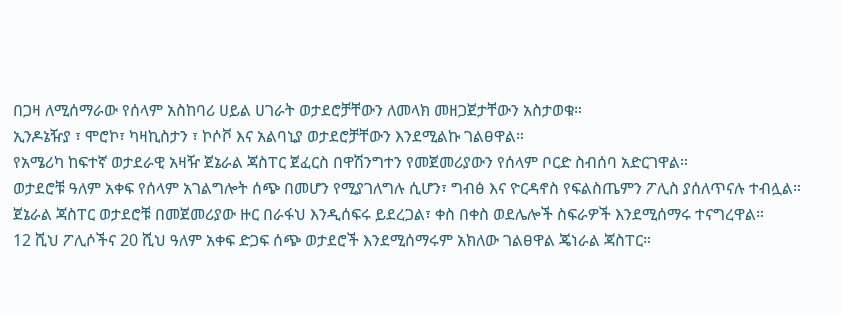በጋዛ ለሚሰማራው የሰላም አስከባሪ ሀይል ሀገራት ወታደሮቻቸውን ለመላክ መዘጋጀታቸውን አስታወቁ።
ኢንዶኔዥያ ፣ ሞሮኮ፣ ካዛኪስታን ፣ ኮሶቮ እና አልባኒያ ወታደሮቻቸውን እንደሚልኩ ገልፀዋል።
የአሜሪካ ከፍተኛ ወታደራዊ አዛዥ ጀኔራል ጃስፐር ጀፈርስ በዋሽንግተን የመጀመሪያውን የሰላም ቦርድ ስብሰባ አድርገዋል።
ወታደሮቹ ዓለም አቀፍ የሰላም አገልግሎት ሰጭ በመሆን የሚያገለግሉ ሲሆን፣ ግብፅ እና ዮርዳኖስ የፍልስጤምን ፖሊስ ያሰለጥናሉ ተብሏል።
ጀኔራል ጃስፐር ወታደሮቹ በመጀመሪያው ዙር በራፋህ እንዲሰፍሩ ይደረጋል፣ ቀስ በቀስ ወደሌሎች ስፍራዎች እንደሚሰማሩ ተናግረዋል።
12 ሺህ ፖሊሶችና 20 ሺህ ዓለም አቀፍ ድጋፍ ሰጭ ወታደሮች እንደሚሰማሩም አክለው ገልፀዋል ጄነራል ጃስፐር።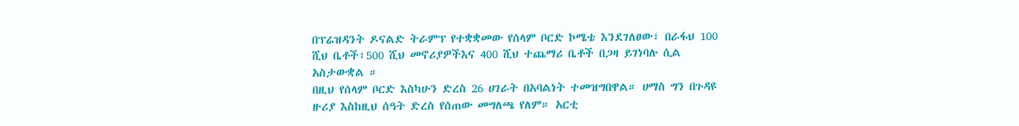በፕሬዝዳንት ዶናልድ ትራምፕ የተቋቋመው የሰላም ቦርድ ኮሜቴ እንደገለፀው፣ በራፋህ 100 ሺህ ቤቶች፣500 ሺህ መኖሪያዎችእና 400 ሺህ ተጨማሪ ቤቶች በጋዛ ይገነባሉ ሲል አስታውቋል ።
በዚህ የሰላም ቦርድ እስካሁን ድረስ 26 ሀገራት በአባልነት ተመዝግበዋል። ሀማስ ግን በጉዳዩ ዙሪያ እስከዚህ ሰዓት ድረስ የሰጠው መግለጫ የለም። አርቲ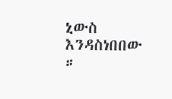ኒውስ እንዳስነበበው ።